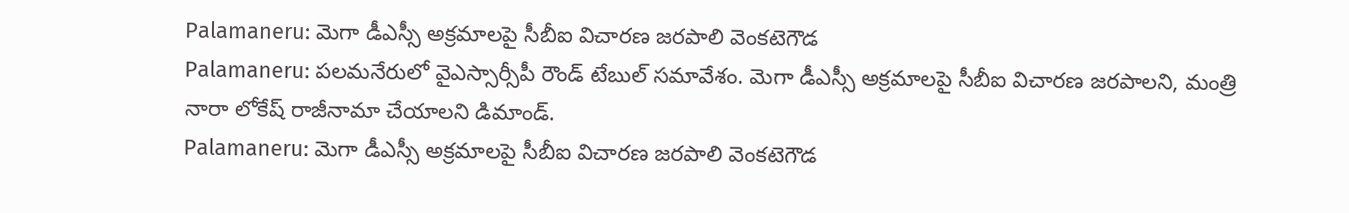Palamaneru: మెగా డీఎస్సీ అక్రమాలపై సీబీఐ విచారణ జరపాలి వెంకటెగౌడ
Palamaneru: పలమనేరులో వైఎస్సార్సీపీ రౌండ్ టేబుల్ సమావేశం. మెగా డీఎస్సీ అక్రమాలపై సీబీఐ విచారణ జరపాలని, మంత్రి నారా లోకేష్ రాజీనామా చేయాలని డిమాండ్.
Palamaneru: మెగా డీఎస్సీ అక్రమాలపై సీబీఐ విచారణ జరపాలి వెంకటెగౌడ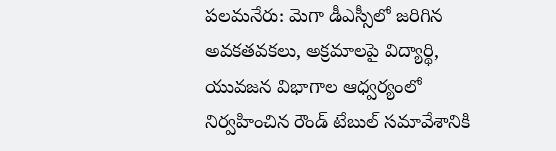పలమనేరు: మెగా డీఎస్సీలో జరిగిన అవకతవకలు, అక్రమాలపై విద్యార్థి, యువజన విభాగాల ఆధ్వర్యంలో నిర్వహించిన రౌండ్ టేబుల్ సమావేశానికి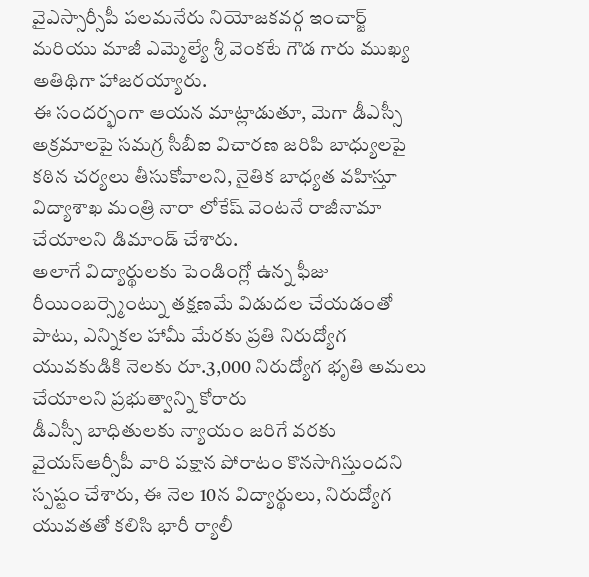వైఎస్సార్సీపీ పలమనేరు నియోజకవర్గ ఇంచార్జ్ మరియు మాజీ ఎమ్మెల్యే శ్రీ వెంకటే గౌడ గారు ముఖ్య అతిథిగా హాజరయ్యారు.
ఈ సందర్భంగా ఆయన మాట్లాడుతూ, మెగా డీఎస్సీ అక్రమాలపై సమగ్ర సీబీఐ విచారణ జరిపి బాధ్యులపై కఠిన చర్యలు తీసుకోవాలని, నైతిక బాధ్యత వహిస్తూ విద్యాశాఖ మంత్రి నారా లోకేష్ వెంటనే రాజీనామా చేయాలని డిమాండ్ చేశారు.
అలాగే విద్యార్థులకు పెండింగ్లో ఉన్న ఫీజు రీయింబర్స్మెంట్ను తక్షణమే విడుదల చేయడంతో పాటు, ఎన్నికల హామీ మేరకు ప్రతి నిరుద్యోగ యువకుడికి నెలకు రూ.3,000 నిరుద్యోగ భృతి అమలు చేయాలని ప్రభుత్వాన్ని కోరారు
డీఎస్సీ బాధితులకు న్యాయం జరిగే వరకు వైయస్ఆర్సీపీ వారి పక్షాన పోరాటం కొనసాగిస్తుందని స్పష్టం చేశారు, ఈ నెల 10న విద్యార్థులు, నిరుద్యోగ యువతతో కలిసి భారీ ర్యాలీ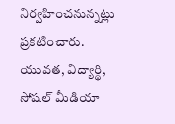నిర్వహించనున్నట్లు ప్రకటించారు.
యువత, విద్యార్థి, సోషల్ మీడియా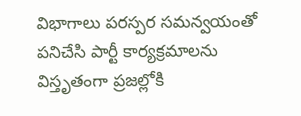విభాగాలు పరస్పర సమన్వయంతో పనిచేసి పార్టీ కార్యక్రమాలను విస్తృతంగా ప్రజల్లోకి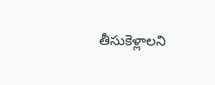తీసుకెళ్లాలని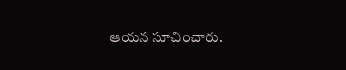ఆయన సూచించారు.